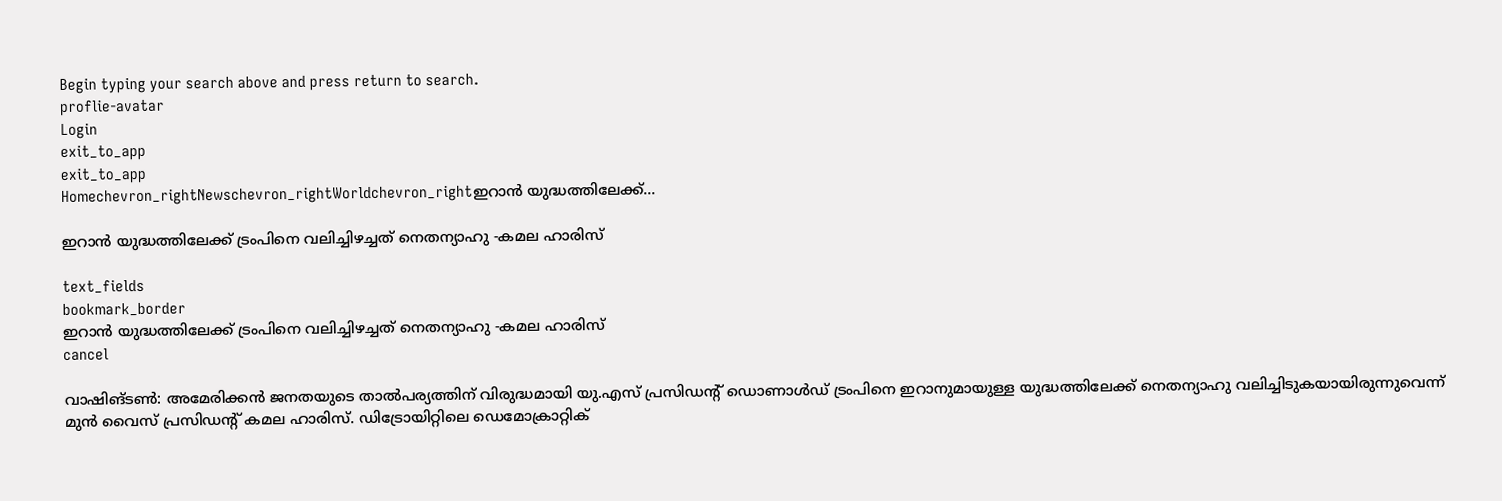Begin typing your search above and press return to search.
proflie-avatar
Login
exit_to_app
exit_to_app
Homechevron_rightNewschevron_rightWorldchevron_rightഇറാൻ യുദ്ധത്തിലേക്ക്...

ഇറാൻ യുദ്ധത്തിലേക്ക് ട്രംപിനെ വലിച്ചിഴച്ചത് നെതന്യാഹു -കമല ഹാരിസ്

text_fields
bookmark_border
ഇറാൻ യുദ്ധത്തിലേക്ക് ട്രംപിനെ വലിച്ചിഴച്ചത് നെതന്യാഹു -കമല ഹാരിസ്
cancel

വാഷിങ്ടൺ: അമേരിക്കൻ ജനതയുടെ താൽപര്യത്തിന് വിരുദ്ധമായി യു.എസ് പ്രസിഡന്റ് ഡൊണാൾഡ് ട്രംപിനെ ഇറാനുമായുള്ള യുദ്ധത്തിലേക്ക് നെതന്യാഹു വലിച്ചിടുകയായിരുന്നുവെന്ന് മുൻ വൈസ് പ്രസിഡന്റ് കമല ഹാരിസ്. ഡിട്രോയിറ്റിലെ ഡെമോക്രാറ്റിക്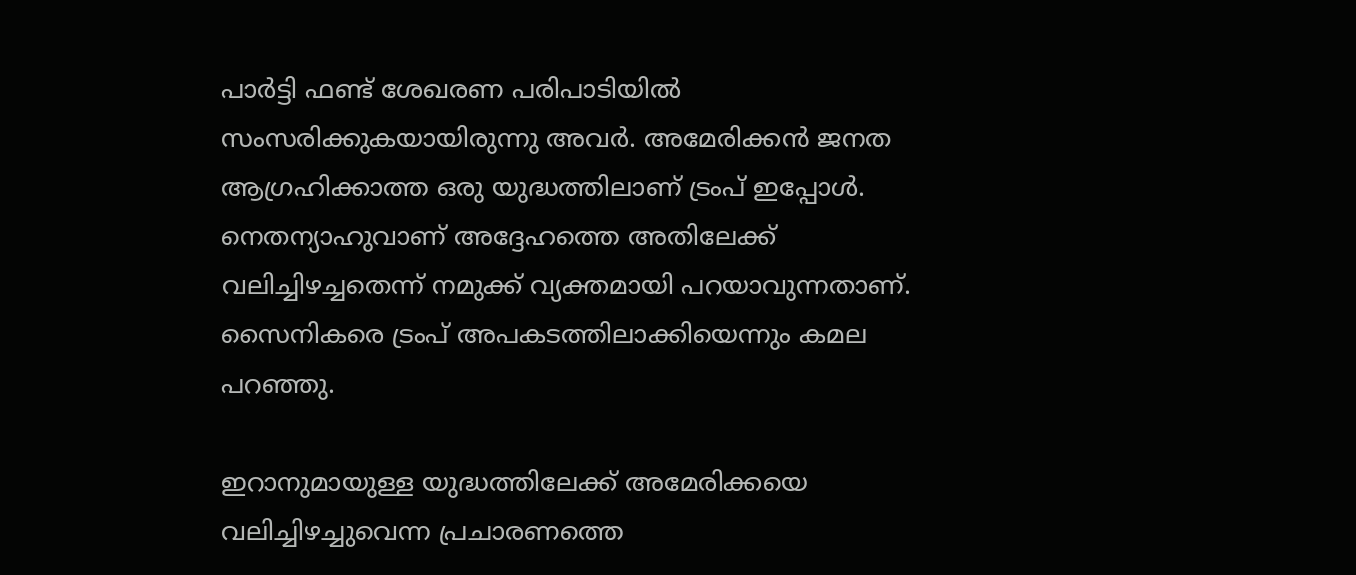പാർട്ടി ഫണ്ട് ശേഖരണ പരിപാടിയിൽ സംസരിക്കുകയായിരുന്നു അവർ. അമേരിക്കൻ ജനത ആഗ്രഹിക്കാത്ത ഒരു യുദ്ധത്തിലാണ് ട്രംപ് ഇപ്പോൾ. നെതന്യാഹുവാണ് അദ്ദേഹത്തെ അതിലേക്ക് വലിച്ചിഴച്ചതെന്ന് നമുക്ക് വ്യക്തമായി പറയാവുന്നതാണ്. സൈനികരെ ട്രംപ് അപകടത്തിലാക്കിയെന്നും കമല പറഞ്ഞു.

ഇറാനുമായുള്ള യുദ്ധത്തിലേക്ക് അമേരിക്കയെ വലിച്ചിഴച്ചുവെന്ന പ്രചാരണത്തെ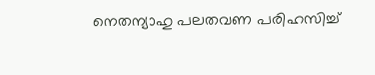നെതന്യാഹു പലതവണ പരിഹസിച്ച്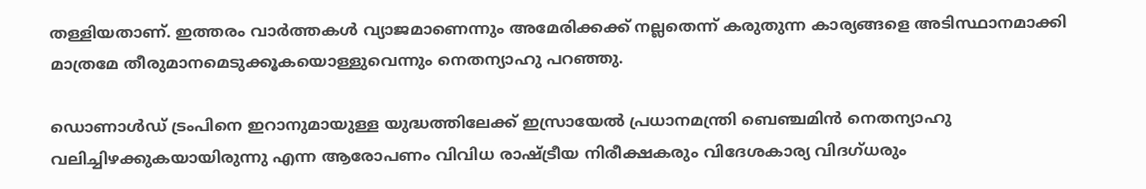തള്ളിയതാണ്. ഇത്തരം വാർത്തകൾ വ്യാജമാണെന്നും അമേരിക്കക്ക് നല്ലതെന്ന് കരുതുന്ന കാര്യങ്ങളെ അടിസ്ഥാനമാക്കി മാത്രമേ തീരുമാനമെടുക്കൂകയൊള്ളുവെന്നും നെതന്യാഹു പറഞ്ഞു.

ഡൊണാൾഡ് ട്രംപിനെ ഇറാനുമായുള്ള യുദ്ധത്തിലേക്ക് ഇസ്രായേൽ പ്രധാനമന്ത്രി ബെഞ്ചമിൻ നെതന്യാഹു വലിച്ചിഴക്കുകയായിരുന്നു എന്ന ആരോപണം വിവിധ രാഷ്ട്രീയ നിരീക്ഷകരും വിദേശകാര്യ വിദഗ്ധരും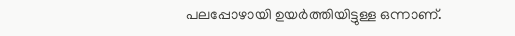പലപ്പോഴായി ഉയർത്തിയിട്ടുള്ള ഒന്നാണ്.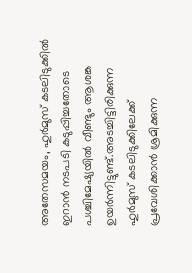അതേസമയം, ഹുർമുസ് കടലിടുക്കിൽ ഇറാൻ നടപടി കടുപ്പിച്ചതോടെ പശ്ചിമേഷ്യയിൽ വീണ്ടും ആശങ്ക ഉയർന്നിട്ടുണ്ട്.അടച്ചിട്ടിരിക്കുന്ന ഹുർമുസ് കടലിടുക്കിലേക്ക് പ്രവേശിക്കാൻ ശ്രമിക്കുന്ന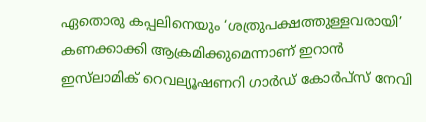ഏതൊരു കപ്പലിനെയും ‘ശത്രുപക്ഷത്തുള്ളവരായി’ കണക്കാക്കി ആക്രമിക്കുമെന്നാണ് ഇറാൻ ഇസ്‍ലാമിക് റെവല്യൂഷണറി ഗാർഡ് കോർപ്സ് നേവി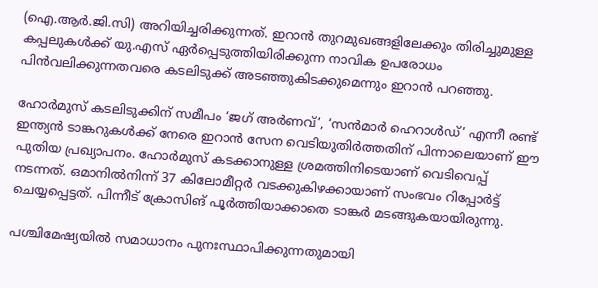(ഐ.ആർ.ജി.സി) അറിയിച്ചരിക്കുന്നത്. ഇറാൻ തുറമുഖങ്ങളിലേക്കും തിരിച്ചുമുള്ള കപ്പലുകൾക്ക് യു.എസ് ഏർപ്പെടുത്തിയിരിക്കുന്ന നാവിക ഉപരോധം പിൻവലിക്കുന്നതവരെ കടലിടുക്ക് അടഞ്ഞുകിടക്കുമെന്നും ഇറാൻ പറഞ്ഞു.

ഹോർമുസ് കടലിടുക്കിന് സമീപം ‘ജഗ് അർണവ്’, ‘സൻമാർ ഹെറാൾഡ്’ എന്നീ രണ്ട് ഇന്ത്യൻ ടാങ്കറുകൾക്ക് നേരെ ഇറാൻ സേന വെടിയുതിർത്തതിന് പിന്നാലെയാണ് ഈ പുതിയ പ്രഖ്യാപനം. ഹോർമുസ് കടക്കാനുള്ള ശ്രമത്തിനിടെയാണ് വെടിവെപ്പ് നടന്നത്. ഒമാനിൽനിന്ന് 37 കിലോമീറ്റർ വടക്കുകിഴക്കായാണ് സംഭവം റിപ്പോർട്ട് ചെയ്യപ്പെട്ടത്. പിന്നീട് ക്രോസിങ് പൂർത്തിയാക്കാതെ ടാങ്കർ മടങ്ങുകയായിരുന്നു.

പശ്ചിമേഷ്യയിൽ സമാധാനം പുനഃസ്ഥാപിക്കുന്നതുമായി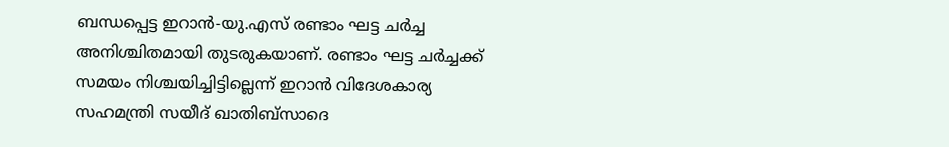ബന്ധപ്പെട്ട ഇറാൻ-യു.എസ് രണ്ടാം ഘട്ട ചർച്ച അനിശ്ചിതമായി തുടരുകയാണ്. രണ്ടാം ഘട്ട ചർച്ചക്ക് സമയം നിശ്ചയിച്ചിട്ടില്ലെന്ന് ഇറാൻ വിദേശകാര്യ സഹമന്ത്രി സയീദ് ഖാതിബ്സാദെ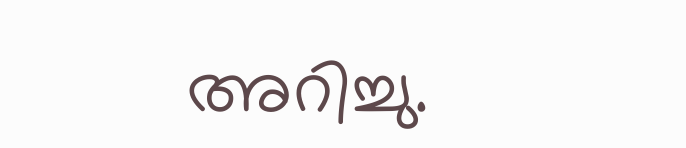അറിച്ചു.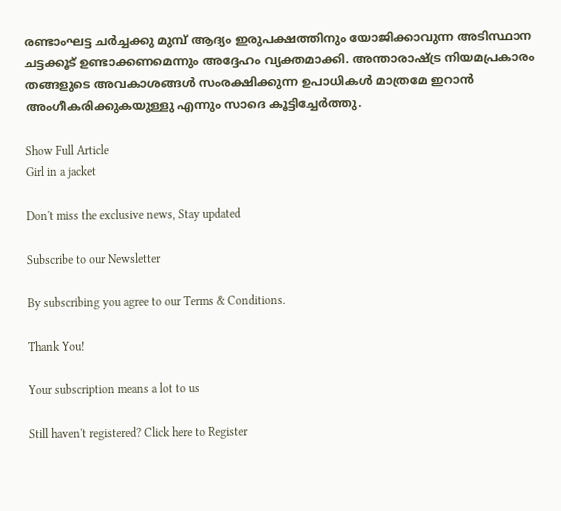രണ്ടാംഘട്ട ചർച്ചക്കു മുമ്പ് ആദ്യം ഇരുപക്ഷത്തിനും യോജിക്കാവുന്ന അടിസ്ഥാന ചട്ടക്കൂട് ഉണ്ടാക്കണമെന്നും അദ്ദേഹം വ്യക്തമാക്കി. അന്താരാഷ്ട്ര നിയമപ്രകാരം തങ്ങളുടെ അവകാശങ്ങൾ സംരക്ഷിക്കുന്ന ഉപാധികൾ മാത്രമേ ഇറാൻ അംഗീകരിക്കുകയുള്ളു എന്നും സാദെ കൂട്ടിച്ചേർത്തു.

Show Full Article
Girl in a jacket

Don't miss the exclusive news, Stay updated

Subscribe to our Newsletter

By subscribing you agree to our Terms & Conditions.

Thank You!

Your subscription means a lot to us

Still haven't registered? Click here to Register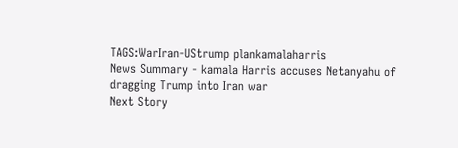TAGS:WarIran-UStrump plankamalaharris
News Summary - kamala Harris accuses Netanyahu of dragging Trump into Iran war
Next Story